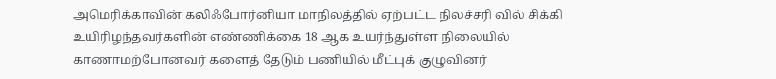அமெரிக்காவின் கலிஃபோர்னியா மாநிலத்தில் ஏற்பட்ட நிலச்சரி வில் சிக்கி உயிரிழந்தவர்களின் எண்ணிக்கை 18 ஆக உயர்ந்துள்ள நிலையில் காணாமற்போனவர் களைத் தேடும் பணியில் மீட்புக் குழுவினர்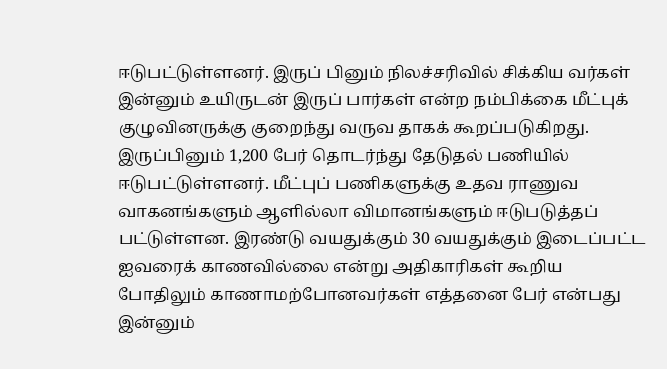ஈடுபட்டுள்ளனர். இருப் பினும் நிலச்சரிவில் சிக்கிய வர்கள் இன்னும் உயிருடன் இருப் பார்கள் என்ற நம்பிக்கை மீட்புக் குழுவினருக்கு குறைந்து வருவ தாகக் கூறப்படுகிறது. இருப்பினும் 1,200 பேர் தொடர்ந்து தேடுதல் பணியில் ஈடுபட்டுள்ளனர். மீட்புப் பணிகளுக்கு உதவ ராணுவ வாகனங்களும் ஆளில்லா விமானங்களும் ஈடுபடுத்தப் பட்டுள்ளன. இரண்டு வயதுக்கும் 30 வயதுக்கும் இடைப்பட்ட ஐவரைக் காணவில்லை என்று அதிகாரிகள் கூறிய போதிலும் காணாமற்போனவர்கள் எத்தனை பேர் என்பது இன்னும்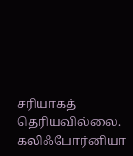சரியாகத் தெரியவில்லை.
கலிஃபோர்னியா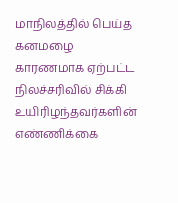மாநிலத்தில் பெய்த கனமழை காரணமாக ஏற்பட்ட நிலச்சரிவில் சிக்கி உயிரிழந்தவர்களின் எண்ணிக்கை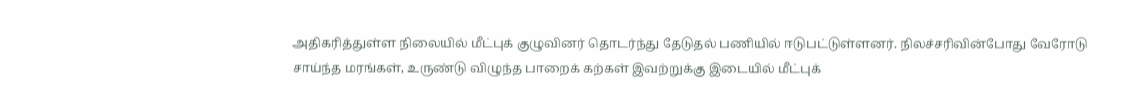அதிகரித்துள்ள நிலையில் மீட்புக் குழுவினர் தொடர்ந்து தேடுதல் பணியில் ஈடுபட்டுள்ளனர். நிலச்சரிவின்போது வேரோடு சாய்ந்த மரங்கள், உருண்டு விழுந்த பாறைக் கற்கள் இவற்றுக்கு இடையில் மீட்புக்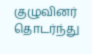குழுவினர் தொடர்ந்து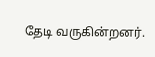தேடி வருகின்றனர்.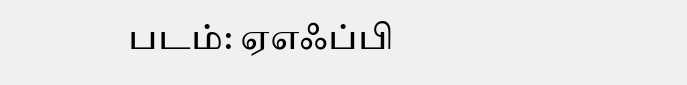படம்: ஏஎஃப்பி